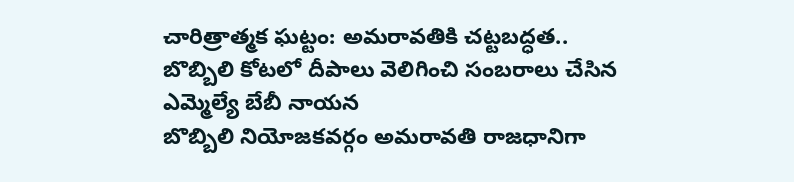చారిత్రాత్మక ఘట్టం: అమరావతికి చట్టబద్ధత.. బొబ్బిలి కోటలో దీపాలు వెలిగించి సంబరాలు చేసిన ఎమ్మెల్యే బేబీ నాయన
బొబ్బిలి నియోజకవర్గం అమరావతి రాజధానిగా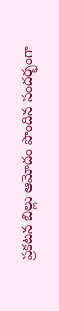ప్రకటన బిల్లు ఆమోదం పొందిన సందర్భంగా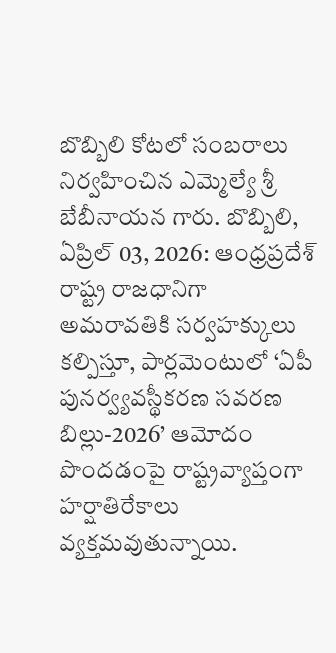బొబ్బిలి కోటలో సంబరాలు నిర్వహించిన ఎమ్మెల్యే శ్రీ బేబీనాయన గారు. బొబ్బిలి, ఏప్రిల్ 03, 2026: ఆంధ్రప్రదేశ్ రాష్ట్ర రాజధానిగా అమరావతికి సర్వహక్కులు కల్పిస్తూ, పార్లమెంటులో ‘ఏపీ పునర్వ్యవస్థీకరణ సవరణ బిల్లు-2026’ ఆమోదం పొందడంపై రాష్ట్రవ్యాప్తంగా హర్షాతిరేకాలు వ్యక్తమవుతున్నాయి.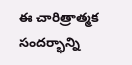ఈ చారిత్రాత్మక సందర్భాన్ని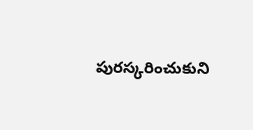పురస్కరించుకుని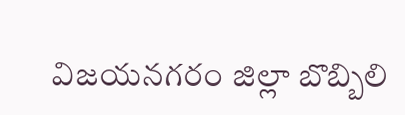విజయనగరం జిల్లా బొబ్బిలి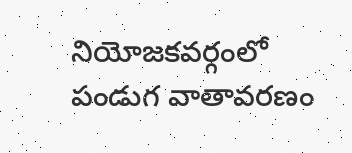నియోజకవర్గంలో పండుగ వాతావరణం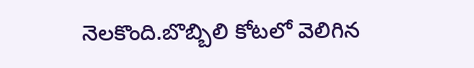నెలకొంది.బొబ్బిలి కోటలో వెలిగిన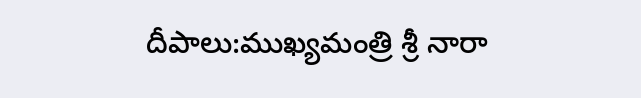దీపాలు:ముఖ్యమంత్రి శ్రీ నారా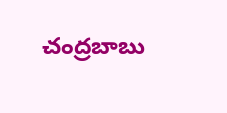చంద్రబాబు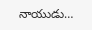నాయుడు…